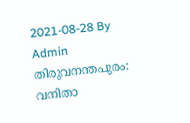2021-08-28 By Admin
തിരുവനന്തപുരം: വനിതാ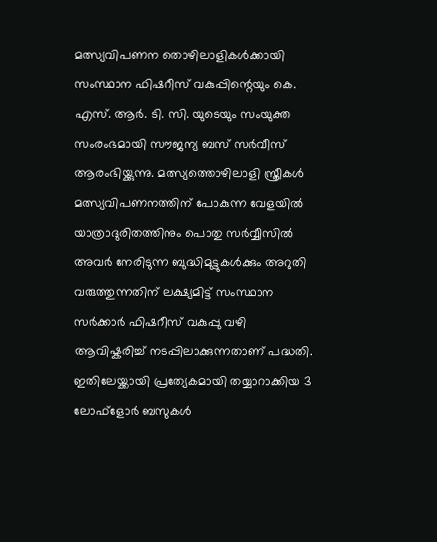മത്സ്യവിപണന തൊഴിലാളികൾക്കായി സംസ്ഥാന ഫിഷറീസ് വകുപ്പിന്റെയും കെ. എസ്. ആർ. ടി. സി. യുടെയും സംയുക്ത സംരംഭമായി സൗജന്യ ബസ് സർവീസ് ആരംഭിയ്ക്കുന്നു. മത്സ്യത്തൊഴിലാളി സ്ത്രീകൾ മത്സ്യവിപണനത്തിന് പോകുന്ന വേളയിൽ യാത്രാദുരിതത്തിനും പൊതു സർവ്വീസിൽ അവർ നേരിടുന്ന ബുദ്ധിമുട്ടുകൾക്കും അറുതി വരുത്തുന്നതിന് ലക്ഷ്യമിട്ട് സംസ്ഥാന സർക്കാർ ഫിഷറീസ് വകുപ്പു വഴി ആവിഷ്കരിച്ച് നടപ്പിലാക്കുന്നതാണ് പദ്ധതി. ഇതിലേയ്ക്കായി പ്രത്യേകമായി തയ്യാറാക്കിയ 3 ലോഫ്ളോർ ബസുകൾ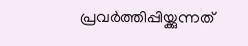പ്രവർത്തിപ്പിയ്ക്കുന്നത്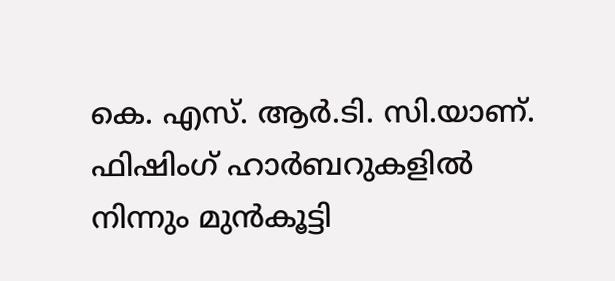കെ. എസ്. ആർ.ടി. സി.യാണ്.
ഫിഷിംഗ് ഹാർബറുകളിൽ നിന്നും മുൻകൂട്ടി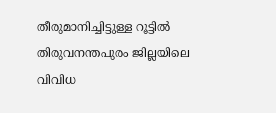തീരുമാനിച്ചിട്ടുള്ള റൂട്ടിൽ തിരുവനന്തപുരം ജില്ലയിലെ വിവിധ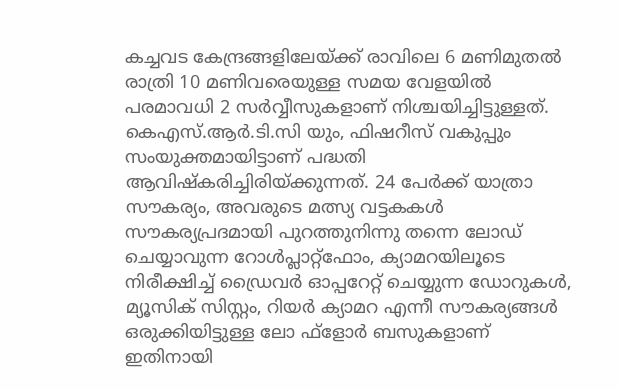കച്ചവട കേന്ദ്രങ്ങളിലേയ്ക്ക് രാവിലെ 6 മണിമുതൽ രാത്രി 10 മണിവരെയുള്ള സമയ വേളയിൽ പരമാവധി 2 സർവ്വീസുകളാണ് നിശ്ചയിച്ചിട്ടുള്ളത്. കെഎസ്.ആർ.ടി.സി യും, ഫിഷറീസ് വകുപ്പും സംയുക്തമായിട്ടാണ് പദ്ധതി ആവിഷ്കരിച്ചിരിയ്ക്കുന്നത്. 24 പേർക്ക് യാത്രാ സൗകര്യം, അവരുടെ മത്സ്യ വട്ടകകൾ സൗകര്യപ്രദമായി പുറത്തുനിന്നു തന്നെ ലോഡ് ചെയ്യാവുന്ന റോൾപ്ലാറ്റ്ഫോം, ക്യാമറയിലൂടെ നിരീക്ഷിച്ച് ഡ്രൈവർ ഓപ്പറേറ്റ് ചെയ്യുന്ന ഡോറുകൾ, മ്യൂസിക് സിസ്റ്റം, റിയർ ക്യാമറ എന്നീ സൗകര്യങ്ങൾ ഒരുക്കിയിട്ടുള്ള ലോ ഫ്ളോർ ബസുകളാണ് ഇതിനായി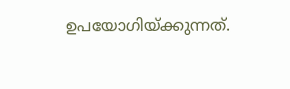ഉപയോഗിയ്ക്കുന്നത്.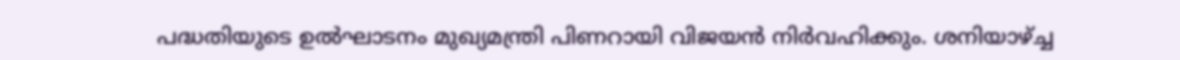പദ്ധതിയുടെ ഉൽഘാടനം മുഖ്യമന്ത്രി പിണറായി വിജയൻ നിർവഹിക്കും. ശനിയാഴ്ച്ച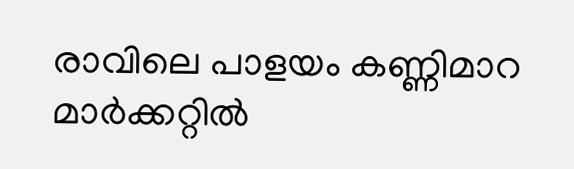രാവിലെ പാളയം കണ്ണിമാറ മാർക്കറ്റിൽ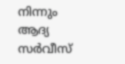നിന്നും ആദ്യ സർവീസ്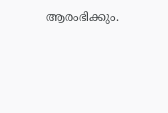ആരംഭിക്കും.